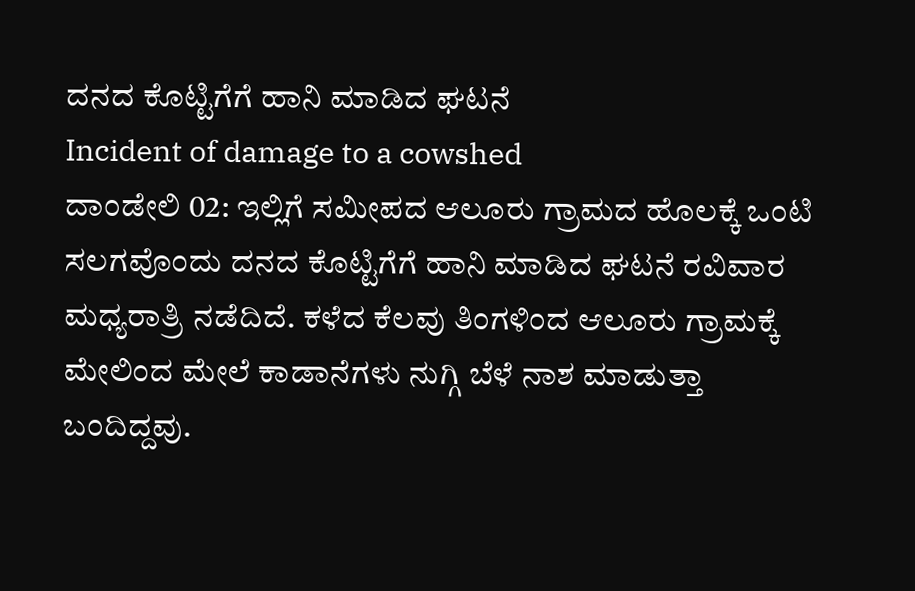ದನದ ಕೊಟ್ಟಿಗೆಗೆ ಹಾನಿ ಮಾಡಿದ ಘಟನೆ
Incident of damage to a cowshed
ದಾಂಡೇಲಿ 02: ಇಲ್ಲಿಗೆ ಸಮೀಪದ ಆಲೂರು ಗ್ರಾಮದ ಹೊಲಕ್ಕೆ ಒಂಟಿ ಸಲಗವೊಂದು ದನದ ಕೊಟ್ಟಿಗೆಗೆ ಹಾನಿ ಮಾಡಿದ ಘಟನೆ ರವಿವಾರ ಮಧ್ಯರಾತ್ರಿ ನಡೆದಿದೆ. ಕಳೆದ ಕೆಲವು ತಿಂಗಳಿಂದ ಆಲೂರು ಗ್ರಾಮಕ್ಕೆ ಮೇಲಿಂದ ಮೇಲೆ ಕಾಡಾನೆಗಳು ನುಗ್ಗಿ ಬೆಳೆ ನಾಶ ಮಾಡುತ್ತಾ ಬಂದಿದ್ದವು.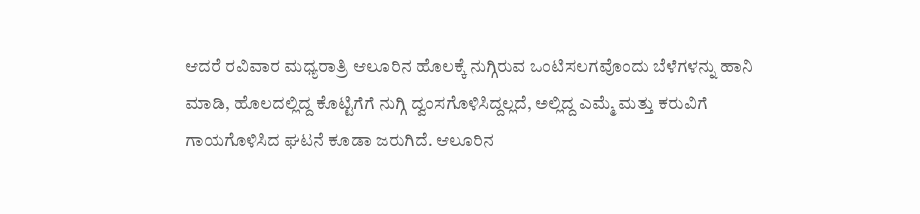ಆದರೆ ರವಿವಾರ ಮಧ್ಯರಾತ್ರಿ ಆಲೂರಿನ ಹೊಲಕ್ಕೆ ನುಗ್ಗಿರುವ ಒಂಟಿಸಲಗವೊಂದು ಬೆಳೆಗಳನ್ನು ಹಾನಿ ಮಾಡಿ, ಹೊಲದಲ್ಲಿದ್ದ ಕೊಟ್ಟಿಗೆಗೆ ನುಗ್ಗಿ ದ್ವಂಸಗೊಳಿಸಿದ್ದಲ್ಲದೆ, ಅಲ್ಲಿದ್ದ ಎಮ್ಮೆ ಮತ್ತು ಕರುವಿಗೆ ಗಾಯಗೊಳಿಸಿದ ಘಟನೆ ಕೂಡಾ ಜರುಗಿದೆ. ಆಲೂರಿನ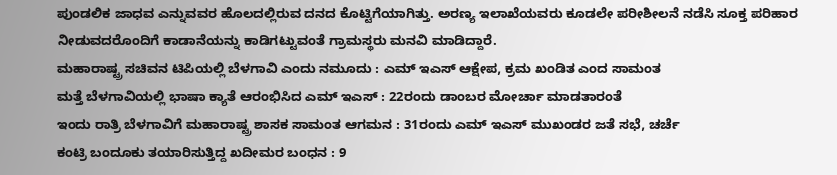ಪುಂಡಲಿಕ ಜಾಧವ ಎನ್ನುವವರ ಹೊಲದಲ್ಲಿರುವ ದನದ ಕೊಟ್ಟಿಗೆಯಾಗಿತ್ತು. ಅರಣ್ಯ ಇಲಾಖೆಯವರು ಕೂಡಲೇ ಪರೀಶೀಲನೆ ನಡೆಸಿ ಸೂಕ್ತ ಪರಿಹಾರ ನೀಡುವದರೊಂದಿಗೆ ಕಾಡಾನೆಯನ್ನು ಕಾಡಿಗಟ್ಟುವಂತೆ ಗ್ರಾಮಸ್ಥರು ಮನವಿ ಮಾಡಿದ್ದಾರೆ.
ಮಹಾರಾಷ್ಟ್ರ ಸಚಿವನ ಟಿಪಿಯಲ್ಲಿ ಬೆಳಗಾವಿ ಎಂದು ನಮೂದು : ಎಮ್ ಇಎಸ್ ಆಕ್ಷೇಪ, ಕ್ರಮ ಖಂಡಿತ ಎಂದ ಸಾಮಂತ
ಮತ್ತೆ ಬೆಳಗಾವಿಯಲ್ಲಿ ಭಾಷಾ ಕ್ಯಾತೆ ಆರಂಭಿಸಿದ ಎಮ್ ಇಎಸ್ : 22ರಂದು ಡಾಂಬರ ಮೋರ್ಚಾ ಮಾಡತಾರಂತೆ
ಇಂದು ರಾತ್ರಿ ಬೆಳಗಾವಿಗೆ ಮಹಾರಾಷ್ಟ್ರ ಶಾಸಕ ಸಾಮಂತ ಆಗಮನ : 31ರಂದು ಎಮ್ ಇಎಸ್ ಮುಖಂಡರ ಜತೆ ಸಭೆ, ಚರ್ಚೆ
ಕಂಟ್ರಿ ಬಂದೂಕು ತಯಾರಿಸುತ್ತಿದ್ದ ಖದೀಮರ ಬಂಧನ : 9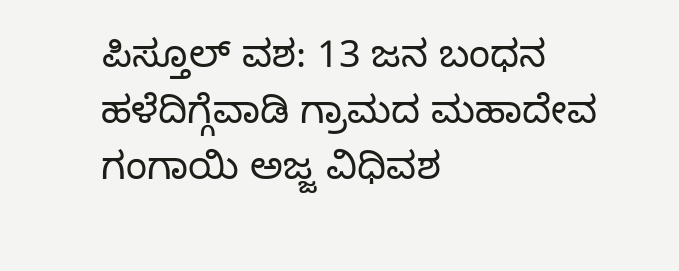ಪಿಸ್ತೂಲ್ ವಶ: 13 ಜನ ಬಂಧನ
ಹಳೆದಿಗ್ಗೆವಾಡಿ ಗ್ರಾಮದ ಮಹಾದೇವ ಗಂಗಾಯಿ ಅಜ್ಜ ವಿಧಿವಶ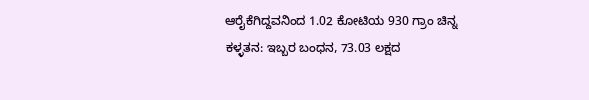ಆರೈಕೆಗಿದ್ದವನಿಂದ 1.02 ಕೋಟಿಯ 930 ಗ್ರಾಂ ಚಿನ್ನ ಕಳ್ಳತನ: ಇಬ್ಬರ ಬಂಧನ, 73.03 ಲಕ್ಷದ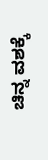ಚಿನ್ನ ವಶಕ್ಕೆ